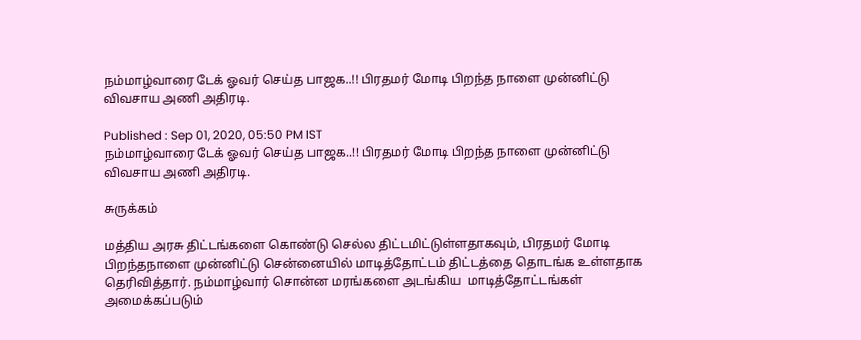நம்மாழ்வாரை டேக் ஓவர் செய்த பாஜக..!! பிரதமர் மோடி பிறந்த நாளை முன்னிட்டு விவசாய அணி அதிரடி.

Published : Sep 01, 2020, 05:50 PM IST
நம்மாழ்வாரை டேக் ஓவர் செய்த பாஜக..!! பிரதமர் மோடி பிறந்த நாளை முன்னிட்டு விவசாய அணி அதிரடி.

சுருக்கம்

மத்திய அரசு திட்டங்களை கொண்டு செல்ல திட்டமிட்டுள்ளதாகவும், பிரதமர் மோடி பிறந்தநாளை முன்னிட்டு சென்னையில் மாடித்தோட்டம் திட்டத்தை தொடங்க உள்ளதாக தெரிவித்தார். நம்மாழ்வார் சொன்ன மரங்களை அடங்கிய  மாடித்தோட்டங்கள் அமைக்கப்படும்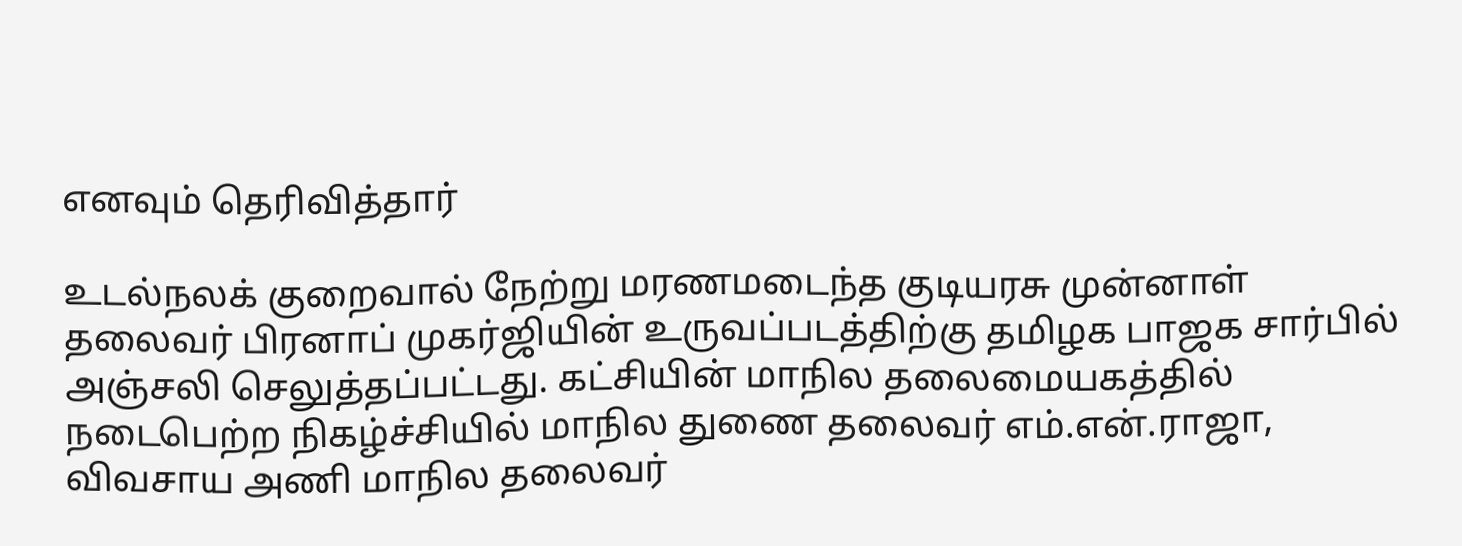எனவும் தெரிவித்தார்

உடல்நலக் குறைவால் நேற்று மரணமடைந்த குடியரசு முன்னாள் தலைவர் பிரனாப் முகர்ஜியின் உருவப்படத்திற்கு தமிழக பாஜக சார்பில் அஞ்சலி செலுத்தப்பட்டது. கட்சியின் மாநில தலைமையகத்தில் நடைபெற்ற நிகழ்ச்சியில் மாநில துணை தலைவர் எம்.என்.ராஜா, விவசாய அணி மாநில தலைவர்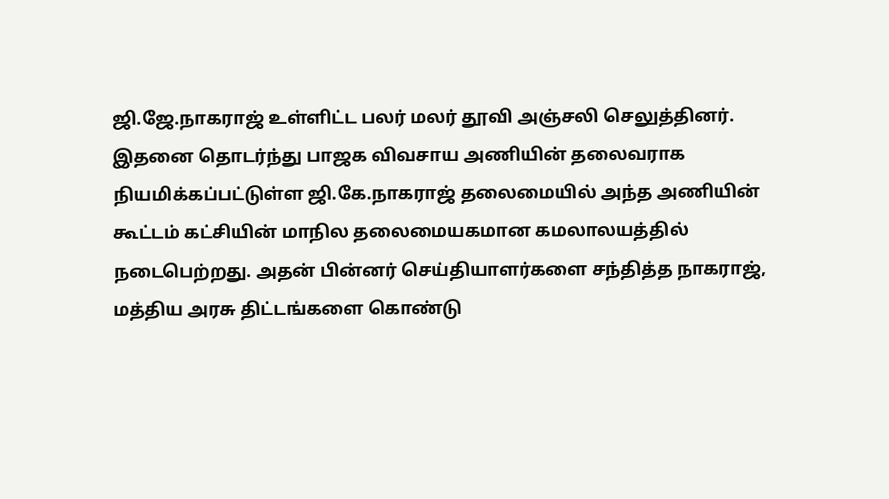ஜி.ஜே.நாகராஜ் உள்ளிட்ட பலர் மலர் தூவி அஞ்சலி செலுத்தினர். இதனை தொடர்ந்து பாஜக விவசாய அணியின் தலைவராக நியமிக்கப்பட்டுள்ள ஜி.கே.நாகராஜ் தலைமையில் அந்த அணியின் கூட்டம் கட்சியின் மாநில தலைமையகமான கமலாலயத்தில் நடைபெற்றது. அதன் பின்னர் செய்தியாளர்களை சந்தித்த நாகராஜ், மத்திய அரசு திட்டங்களை கொண்டு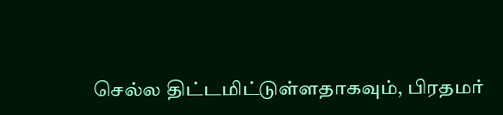செல்ல திட்டமிட்டுள்ளதாகவும், பிரதமர்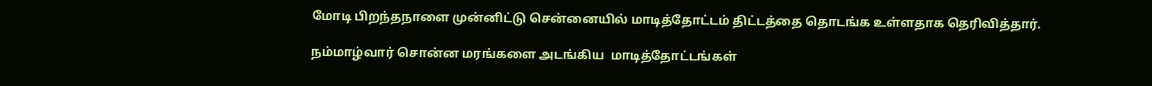மோடி பிறந்தநாளை முன்னிட்டு சென்னையில் மாடித்தோட்டம் திட்டத்தை தொடங்க உள்ளதாக தெரிவித்தார்.

நம்மாழ்வார் சொன்ன மரங்களை அடங்கிய  மாடித்தோட்டங்கள்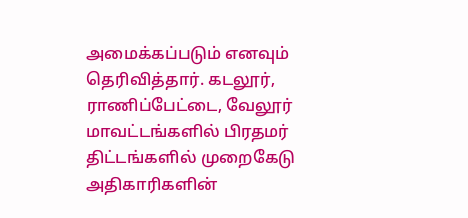அமைக்கப்படும் எனவும் தெரிவித்தார். கடலூர், ராணிப்பேட்டை, வேலூர் மாவட்டங்களில் பிரதமர் திட்டங்களில் முறைகேடு அதிகாரிகளின்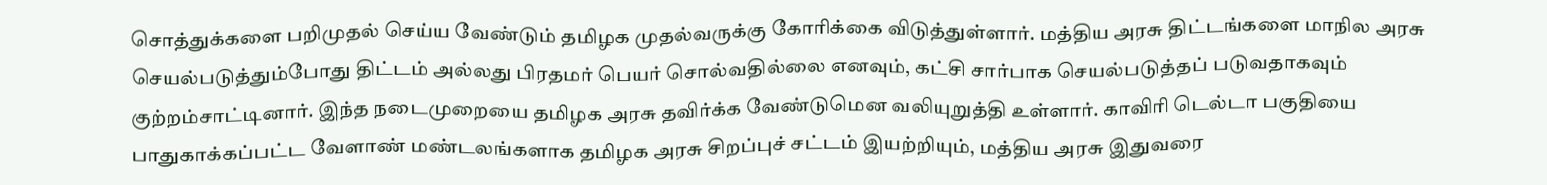சொத்துக்களை பறிமுதல் செய்ய வேண்டும் தமிழக முதல்வருக்கு கோரிக்கை விடுத்துள்ளார். மத்திய அரசு திட்டங்களை மாநில அரசு செயல்படுத்தும்போது திட்டம் அல்லது பிரதமர் பெயர் சொல்வதில்லை எனவும், கட்சி சார்பாக செயல்படுத்தப் படுவதாகவும் குற்றம்சாட்டினார். இந்த நடைமுறையை தமிழக அரசு தவிர்க்க வேண்டுமென வலியுறுத்தி உள்ளார். காவிரி டெல்டா பகுதியை பாதுகாக்கப்பட்ட வேளாண் மண்டலங்களாக தமிழக அரசு சிறப்புச் சட்டம் இயற்றியும், மத்திய அரசு இதுவரை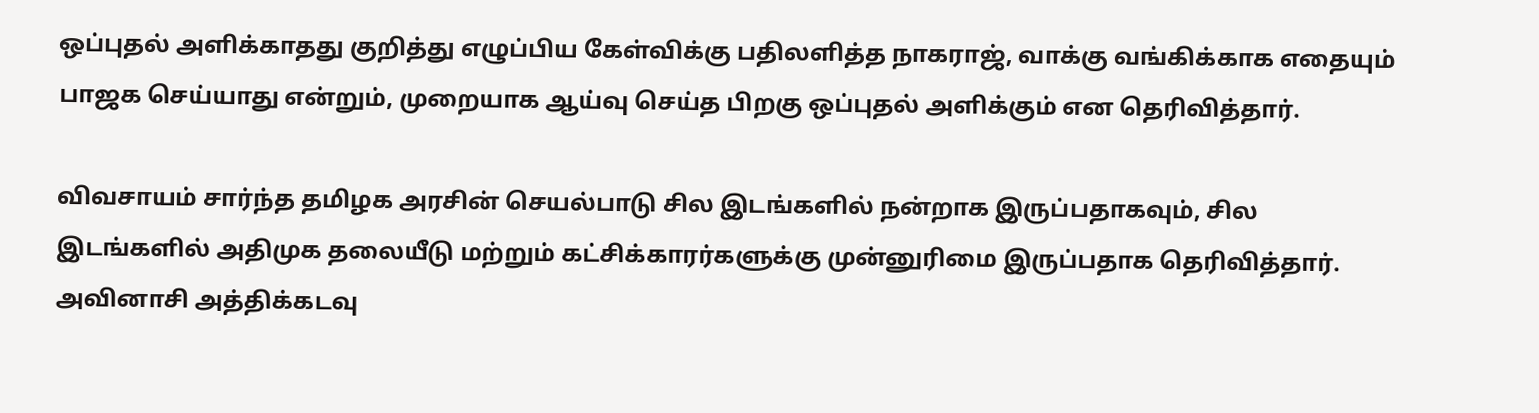ஒப்புதல் அளிக்காதது குறித்து எழுப்பிய கேள்விக்கு பதிலளித்த நாகராஜ், வாக்கு வங்கிக்காக எதையும் பாஜக செய்யாது என்றும், முறையாக ஆய்வு செய்த பிறகு ஒப்புதல் அளிக்கும் என தெரிவித்தார்.

விவசாயம் சார்ந்த தமிழக அரசின் செயல்பாடு சில இடங்களில் நன்றாக இருப்பதாகவும், சில இடங்களில் அதிமுக தலையீடு மற்றும் கட்சிக்காரர்களுக்கு முன்னுரிமை இருப்பதாக தெரிவித்தார். அவினாசி அத்திக்கடவு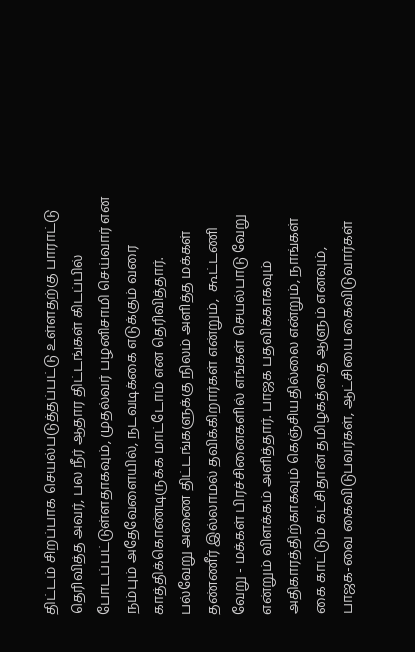திட்டம் சிறப்பாக செயல்படுத்தப்பட்டு உள்ளதற்கு பாராட்டு தெரிவித்த அவர், பல நீர் ஆதார திட்டங்கள் கிடப்பில் போடப்பட்டுள்ளதாகவும், முதல்வர் பழனிசாமி செய்வார் என நம்பும் அதேவேளையில், நடவடிக்கை எடுக்கும் வரை காத்திக்கொண்டிருக்க மாட்டோம் என தெரிவித்தார். பல்வேறு அணை திட்டங்களுக்கு நிலம் அளித்த மக்கள் தண்ணீர் இல்லாமல் தவிக்கிறார்கள் என்றும்,  கூட்டணி வேறு - மக்கள் பிரச்சினைகளில் எங்கள் செயல்பாடு வேறு என்றும் விளக்கம் அளித்தார். பாஜக பதவிக்காகவும் அதிகாரத்திற்காகவும் கெஞ்சியதில்லை என்றும், நாங்கள் கை காட்டும் கட்சிதான் தமிழகத்தை ஆளும் எனவும், பாஜக-வை கைவிடுபவர்கள், ஆட்சியை கைவிடுவார்கள்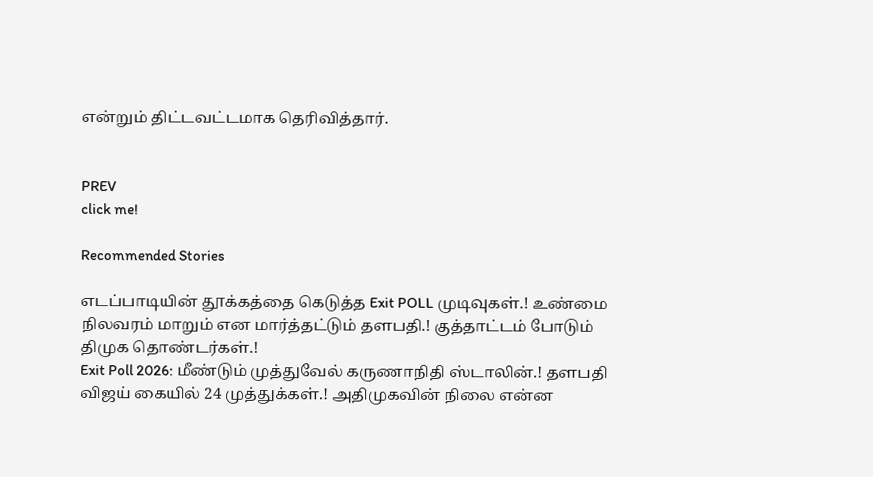என்றும் திட்டவட்டமாக தெரிவித்தார்.


PREV
click me!

Recommended Stories

எடப்பாடியின் தூக்கத்தை கெடுத்த Exit POLL முடிவுகள்.! உண்மை நிலவரம் மாறும் என மார்த்தட்டும் தளபதி.! குத்தாட்டம் போடும் திமுக தொண்டர்கள்.!
Exit Poll 2026: மீண்டும் முத்துவேல் கருணாநிதி ஸ்டாலின்.! தளபதி விஜய் கையில் 24 முத்துக்கள்.! அதிமுகவின் நிலை என்ன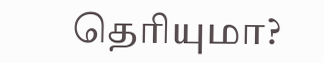தெரியுமா?